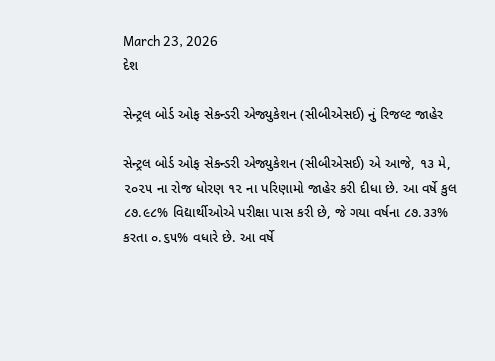March 23, 2026
દેશ

સેન્ટ્રલ બોર્ડ ઓફ સેકન્ડરી એજ્યુકેશન (સીબીએસઈ) નું રિજલ્ટ જાહેર

સેન્ટ્રલ બોર્ડ ઓફ સેકન્ડરી એજ્યુકેશન (સીબીએસઈ) એ આજે, ૧૩ મે, ૨૦૨૫ ના રોજ ધોરણ ૧૨ ના પરિણામો જાહેર કરી દીધા છે. આ વર્ષે કુલ ૮૭.૯૮% વિદ્યાર્થીઓએ પરીક્ષા પાસ કરી છે, જે ગયા વર્ષના ૮૭.૩૩% કરતા ૦.૬૫% વધારે છે. આ વર્ષે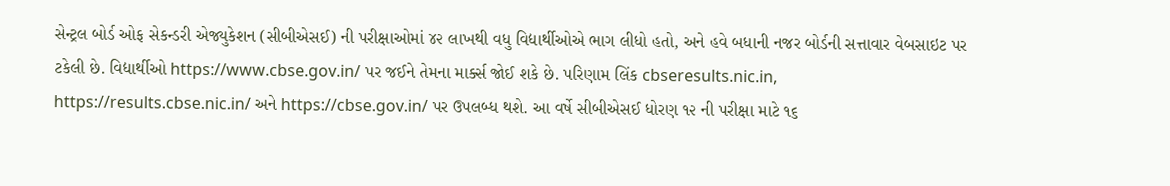સેન્ટ્રલ બોર્ડ ઓફ સેકન્ડરી એજ્યુકેશન (સીબીએસઈ) ની પરીક્ષાઓમાં ૪૨ લાખથી વધુ વિદ્યાર્થીઓએ ભાગ લીધો હતો, અને હવે બધાની નજર બોર્ડની સત્તાવાર વેબસાઇટ પર ટકેલી છે. વિદ્યાર્થીઓ https://www.cbse.gov.in/ પર જઈને તેમના માર્ક્સ જોઈ શકે છે. પરિણામ લિંક cbseresults.nic.in, https://results.cbse.nic.in/ અને https://cbse.gov.in/ પર ઉપલબ્ધ થશે. આ વર્ષે સીબીએસઈ ધોરણ ૧૨ ની પરીક્ષા માટે ૧૬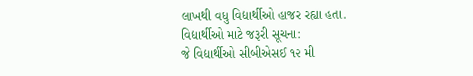લાખથી વધુ વિદ્યાર્થીઓ હાજર રહ્યા હતા.
વિદ્યાર્થીઓ માટે જરૂરી સૂચના:
જે વિદ્યાર્થીઓ સીબીએસઈ ૧૨ મી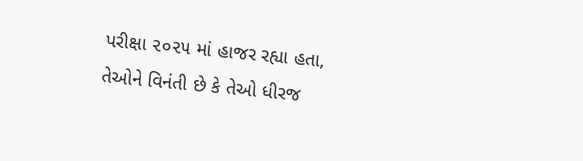પરીક્ષા ૨૦૨૫ માં હાજર રહ્યા હતા, તેઓને વિનંતી છે કે તેઓ ધીરજ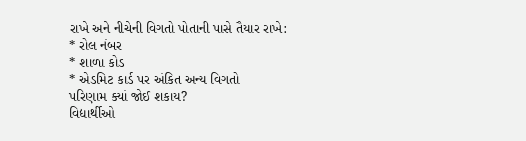રાખે અને નીચેની વિગતો પોતાની પાસે તૈયાર રાખે:
* રોલ નંબર
* શાળા કોડ
* એડમિટ કાર્ડ પર અંકિત અન્ય વિગતો
પરિણામ ક્યાં જોઈ શકાય?
વિદ્યાર્થીઓ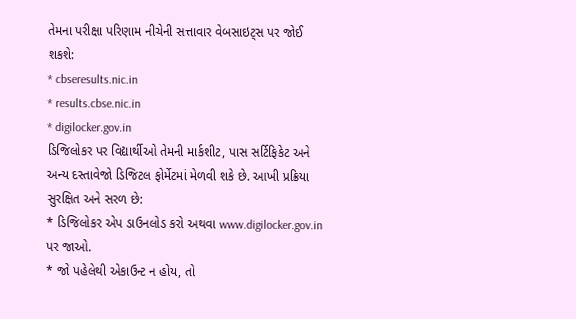તેમના પરીક્ષા પરિણામ નીચેની સત્તાવાર વેબસાઇટ્સ પર જોઈ શકશે:
* cbseresults.nic.in
* results.cbse.nic.in
* digilocker.gov.in
ડિજિલોકર પર વિદ્યાર્થીઓ તેમની માર્કશીટ, પાસ સર્ટિફિકેટ અને અન્ય દસ્તાવેજો ડિજિટલ ફોર્મેટમાં મેળવી શકે છે. આખી પ્રક્રિયા સુરક્ષિત અને સરળ છે:
* ડિજિલોકર એપ ડાઉનલોડ કરો અથવા www.digilocker.gov.in પર જાઓ.
* જો પહેલેથી એકાઉન્ટ ન હોય, તો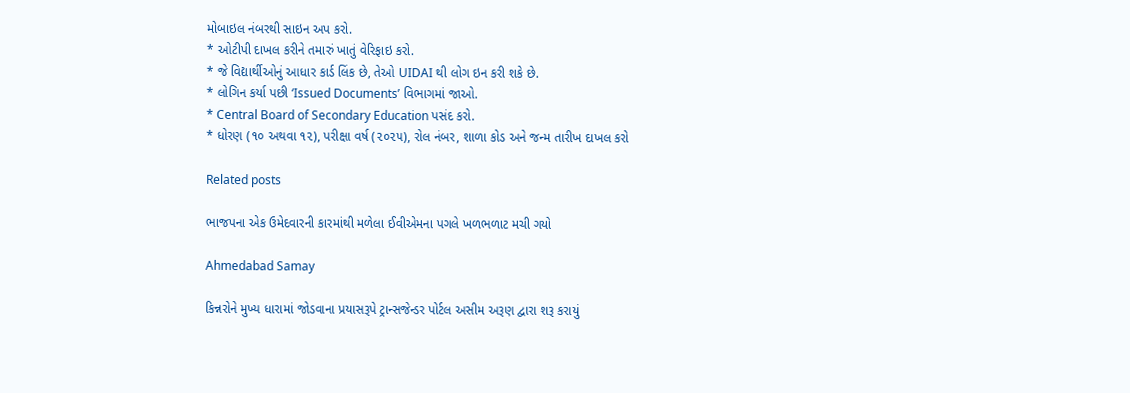મોબાઇલ નંબરથી સાઇન અપ કરો.
* ઓટીપી દાખલ કરીને તમારું ખાતું વેરિફાઇ કરો.
* જે વિદ્યાર્થીઓનું આધાર કાર્ડ લિંક છે, તેઓ UIDAI થી લોગ ઇન કરી શકે છે.
* લોગિન કર્યા પછી ‘Issued Documents’ વિભાગમાં જાઓ.
* Central Board of Secondary Education પસંદ કરો.
* ધોરણ (૧૦ અથવા ૧૨), પરીક્ષા વર્ષ (૨૦૨૫), રોલ નંબર, શાળા કોડ અને જન્મ તારીખ દાખલ કરો

Related posts

ભાજપના એક ઉમેદવારની કારમાંથી મળેલા ઈવીએમના પગલે ખળભળાટ મચી ગયો

Ahmedabad Samay

કિન્નરોને મુખ્ય ધારામાં જોડવાના પ્રયાસરૂપે ટ્રાન્સજેન્ડર પોર્ટલ અસીમ અરૂણ દ્વારા શરૂ કરાયું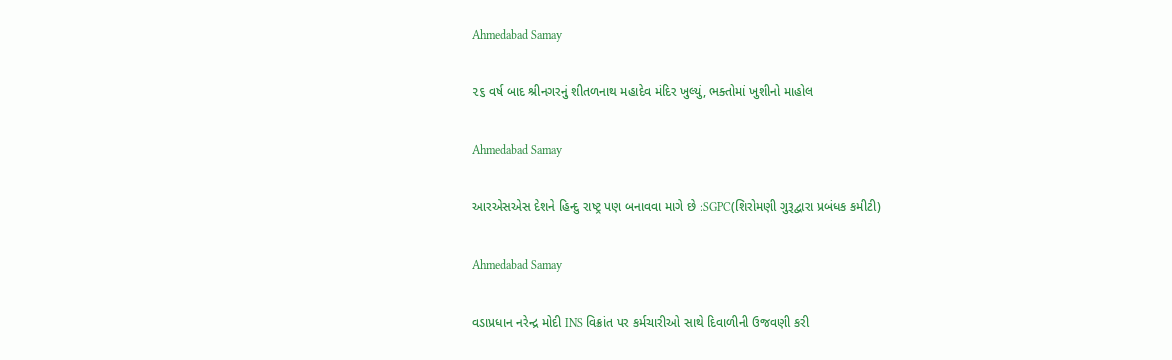Ahmedabad Samay

૨૬ વર્ષ બાદ શ્રીનગરનું શીતળનાથ મહાદેવ મંદિર ખુલ્યું, ભક્તોમાં ખુશીનો માહોલ

Ahmedabad Samay

આરએસએસ દેશને હિન્દુ રાષ્ટ્ર પણ બનાવવા માગે છે :SGPC(શિરોમણી ગુરૂદ્વારા પ્રબંધક કમીટી)

Ahmedabad Samay

વડાપ્રધાન નરેન્‍દ્ર મોદી INS વિક્રાંત પર કર્મચારીઓ સાથે દિવાળીની ઉજવણી કરી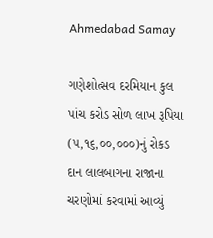Ahmedabad Samay

ગણેશોત્‍સવ દરમિયાન કુલ પાંચ કરોડ સોળ લાખ રૂપિયા (૫,૧૬,૦૦,૦૦૦)નું રોકડ દાન લાલબાગના રાજાના ચરણોમાં કરવામાં આવ્‍યું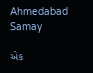Ahmedabad Samay

એક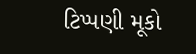ટિપ્પણી મૂકો